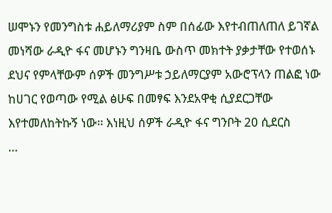ሠሞኑን የመንግስቱ ሐይለማሪያም ስም በሰፊው እየተብጠለጠለ ይገኛል መነሻው ራዲዮ ፋና መሆኑን ግንዛቤ ውስጥ መክተት ያቃታቸው የተወሰኑ ደህና የምላቸውም ሰዎች መንግሥቱ ኃይለማርያም አውሮፕላን ጠልፎ ነው ከሀገር የወጣው የሚል ፅሁፍ በመፃፍ እንደአዋቂ ሲያደርጋቸው እየተመለከትኩኝ ነው። እነዚህ ሰዎች ራዲዮ ፋና ግንቦት 20 ሲደርስ
…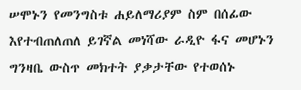ሠሞኑን የመንግስቱ ሐይለማሪያም ስም በሰፊው እየተብጠለጠለ ይገኛል መነሻው ራዲዮ ፋና መሆኑን ግንዛቤ ውስጥ መክተት ያቃታቸው የተወሰኑ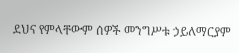ደህና የምላቸውም ሰዎች መንግሥቱ ኃይለማርያም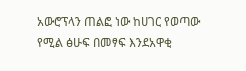አውሮፕላን ጠልፎ ነው ከሀገር የወጣው የሚል ፅሁፍ በመፃፍ እንደአዋቂ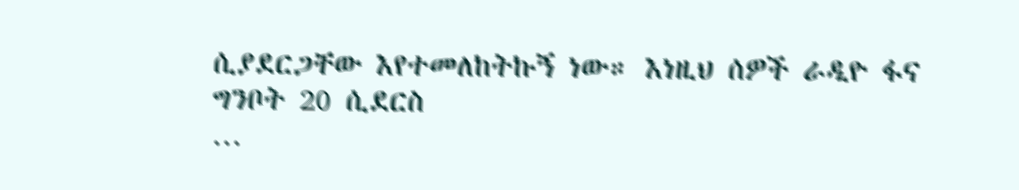ሲያደርጋቸው እየተመለከትኩኝ ነው። እነዚህ ሰዎች ራዲዮ ፋና ግንቦት 20 ሲደርስ
…